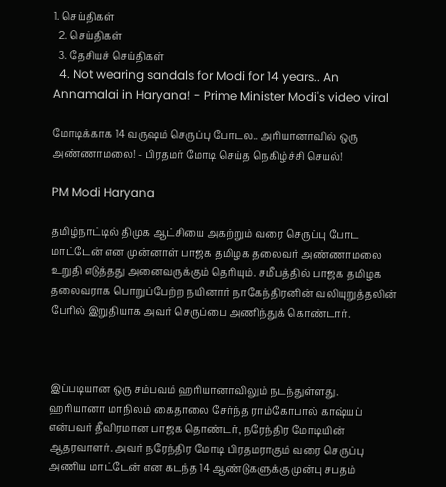1. செய்திகள்
  2. செய்திகள்
  3. தேசியச் செய்திகள்
  4. Not wearing sandals for Modi for 14 years.. An Annamalai in Haryana! - Prime Minister Modi's video viral

மோடிக்காக 14 வருஷம் செருப்பு போடல.. அரியானாவில் ஒரு அண்ணாமலை! - பிரதமர் மோடி செய்த நெகிழ்ச்சி செயல்!

PM Modi Haryana

தமிழ்நாட்டில் திமுக ஆட்சியை அகற்றும் வரை செருப்பு போட மாட்டேன் என முன்னாள் பாஜக தமிழக தலைவர் அண்ணாமலை உறுதி எடுத்தது அனைவருக்கும் தெரியும். சமீபத்தில் பாஜக தமிழக தலைவராக பொறுப்பேற்ற நயினார் நாகேந்திரனின் வலியுறுத்தலின் பேரில் இறுதியாக அவர் செருப்பை அணிந்துக் கொண்டார்.



இப்படியான ஒரு சம்பவம் ஹரியானாவிலும் நடந்துள்ளது. ஹரியானா மாநிலம் கைதாலை சேர்ந்த ராம்கோபால் காஷ்யப் என்பவர் தீவிரமான பாஜக தொண்டர், நரேந்திர மோடியின் ஆதரவாளர். அவர் நரேந்திர மோடி பிரதமராகும் வரை செருப்பு அணிய மாட்டேன் என கடந்த 14 ஆண்டுகளுக்கு முன்பு சபதம்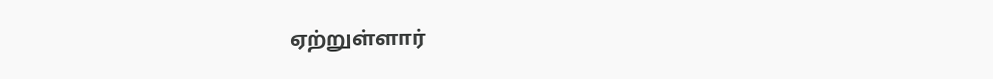ஏற்றுள்ளார்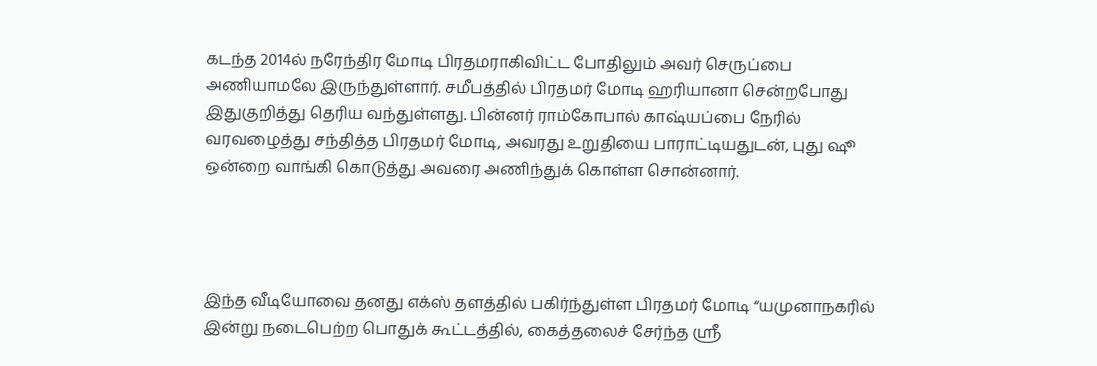கடந்த 2014ல் நரேந்திர மோடி பிரதமராகிவிட்ட போதிலும் அவர் செருப்பை அணியாமலே இருந்துள்ளார். சமீபத்தில் பிரதமர் மோடி ஹரியானா சென்றபோது இதுகுறித்து தெரிய வந்துள்ளது. பின்னர் ராம்கோபால் காஷ்யப்பை நேரில் வரவழைத்து சந்தித்த பிரதமர் மோடி, அவரது உறுதியை பாராட்டியதுடன், புது ஷூ ஒன்றை வாங்கி கொடுத்து அவரை அணிந்துக் கொள்ள சொன்னார்.




இந்த வீடியோவை தனது எக்ஸ் தளத்தில் பகிர்ந்துள்ள பிரதமர் மோடி “யமுனாநகரில் இன்று நடைபெற்ற பொதுக் கூட்டத்தில், கைத்தலைச் சேர்ந்த ஸ்ரீ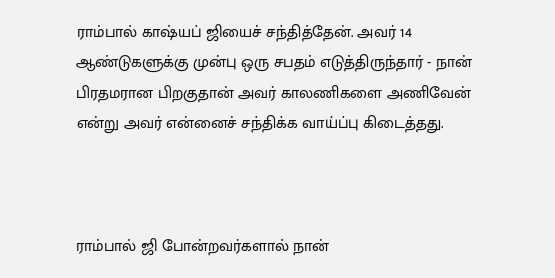ராம்பால் காஷ்யப் ஜியைச் சந்தித்தேன். அவர் 14 ஆண்டுகளுக்கு முன்பு ஒரு சபதம் எடுத்திருந்தார் - நான் பிரதமரான பிறகுதான் அவர் காலணிகளை அணிவேன் என்று அவர் என்னைச் சந்திக்க வாய்ப்பு கிடைத்தது.



ராம்பால் ஜி போன்றவர்களால் நான்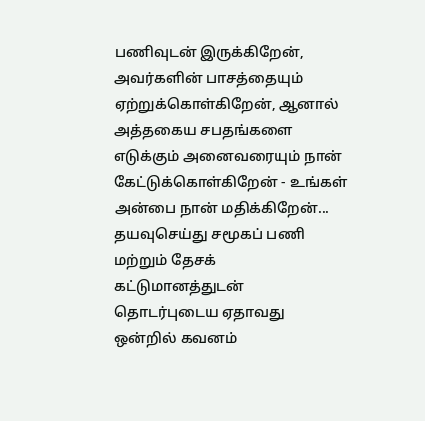பணிவுடன் இருக்கிறேன், அவர்களின் பாசத்தையும் ஏற்றுக்கொள்கிறேன், ஆனால் அத்தகைய சபதங்களை எடுக்கும் அனைவரையும் நான் கேட்டுக்கொள்கிறேன் - உங்கள் அன்பை நான் மதிக்கிறேன்... தயவுசெய்து சமூகப் பணி மற்றும் தேசக் கட்டுமானத்துடன் தொடர்புடைய ஏதாவது ஒன்றில் கவனம்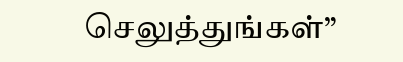செலுத்துங்கள்”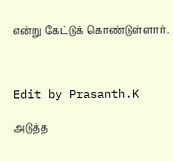என்று கேட்டுக் கொண்டுள்ளார்.



Edit by Prasanth.K

அடுத்த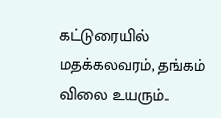கட்டுரையில்
மதக்கலவரம், தங்கம் விலை உயரும்..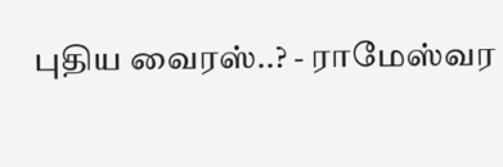புதிய வைரஸ்..? - ராமேஸ்வர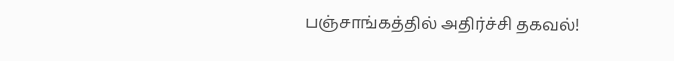பஞ்சாங்கத்தில் அதிர்ச்சி தகவல்!